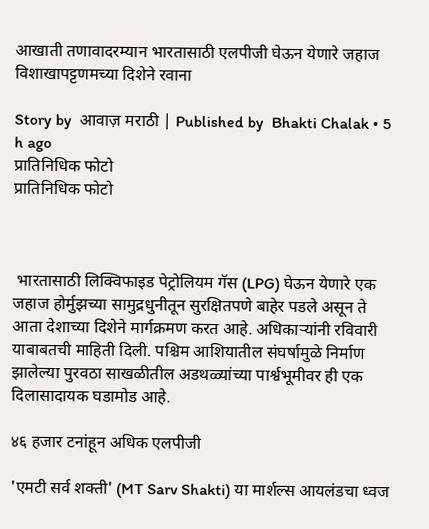आखाती तणावादरम्यान भारतासाठी एलपीजी घेऊन येणारे जहाज विशाखापट्टणमच्या दिशेने रवाना

Story by  आवाज़ मराठी | Published by  Bhakti Chalak • 5 h ago
प्रातिनिधिक फोटो
प्रातिनिधिक फोटो



 भारतासाठी लिक्विफाइड पेट्रोलियम गॅस (LPG) घेऊन येणारे एक जहाज होर्मुझच्या सामुद्रधुनीतून सुरक्षितपणे बाहेर पडले असून ते आता देशाच्या दिशेने मार्गक्रमण करत आहे. अधिकाऱ्यांनी रविवारी याबाबतची माहिती दिली. पश्चिम आशियातील संघर्षामुळे निर्माण झालेल्या पुरवठा साखळीतील अडथळ्यांच्या पार्श्वभूमीवर ही एक दिलासादायक घडामोड आहे.

४६ हजार टनांहून अधिक एलपीजी

'एमटी सर्व शक्ती' (MT Sarv Shakti) या मार्शल्स आयलंडचा ध्वज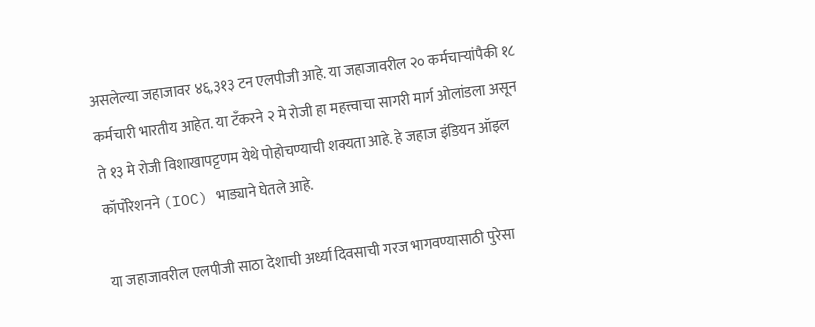असलेल्या जहाजावर ४६,३१३ टन एलपीजी आहे. या जहाजावरील २० कर्मचाऱ्यांपैकी १८ कर्मचारी भारतीय आहेत. या टँकरने २ मे रोजी हा महत्त्वाचा सागरी मार्ग ओलांडला असून ते १३ मे रोजी विशाखापट्टणम येथे पोहोचण्याची शक्यता आहे. हे जहाज इंडियन ऑइल कॉर्पोरेशनने (IOC) भाड्याने घेतले आहे.

या जहाजावरील एलपीजी साठा देशाची अर्ध्या दिवसाची गरज भागवण्यासाठी पुरेसा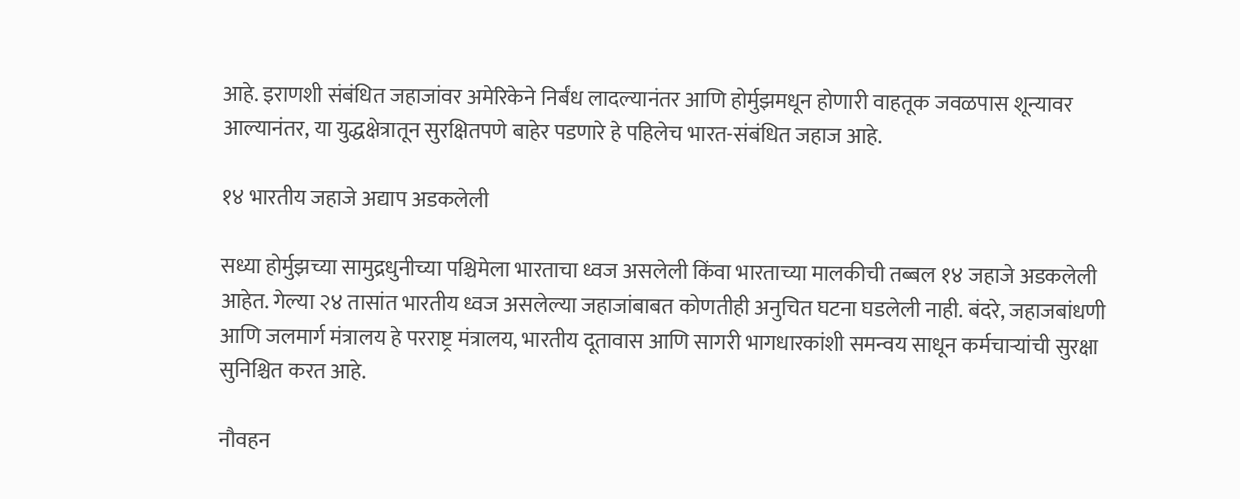आहे. इराणशी संबंधित जहाजांवर अमेरिकेने निर्बंध लादल्यानंतर आणि होर्मुझमधून होणारी वाहतूक जवळपास शून्यावर आल्यानंतर, या युद्धक्षेत्रातून सुरक्षितपणे बाहेर पडणारे हे पहिलेच भारत-संबंधित जहाज आहे.

१४ भारतीय जहाजे अद्याप अडकलेली

सध्या होर्मुझच्या सामुद्रधुनीच्या पश्चिमेला भारताचा ध्वज असलेली किंवा भारताच्या मालकीची तब्बल १४ जहाजे अडकलेली आहेत. गेल्या २४ तासांत भारतीय ध्वज असलेल्या जहाजांबाबत कोणतीही अनुचित घटना घडलेली नाही. बंदरे, जहाजबांधणी आणि जलमार्ग मंत्रालय हे परराष्ट्र मंत्रालय, भारतीय दूतावास आणि सागरी भागधारकांशी समन्वय साधून कर्मचाऱ्यांची सुरक्षा सुनिश्चित करत आहे.

नौवहन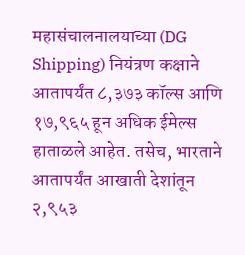महासंचालनालयाच्या (DG Shipping) नियंत्रण कक्षाने आतापर्यंत ८,३७३ कॉल्स आणि १७,९६५ हून अधिक ईमेल्स हाताळले आहेत. तसेच, भारताने आतापर्यंत आखाती देशांतून २,९५३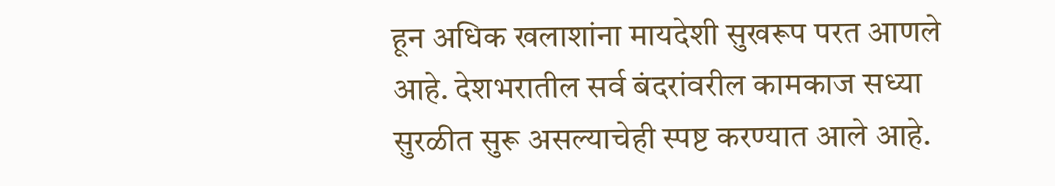हून अधिक खलाशांना मायदेशी सुखरूप परत आणले आहे. देशभरातील सर्व बंदरांवरील कामकाज सध्या सुरळीत सुरू असल्याचेही स्पष्ट करण्यात आले आहे.